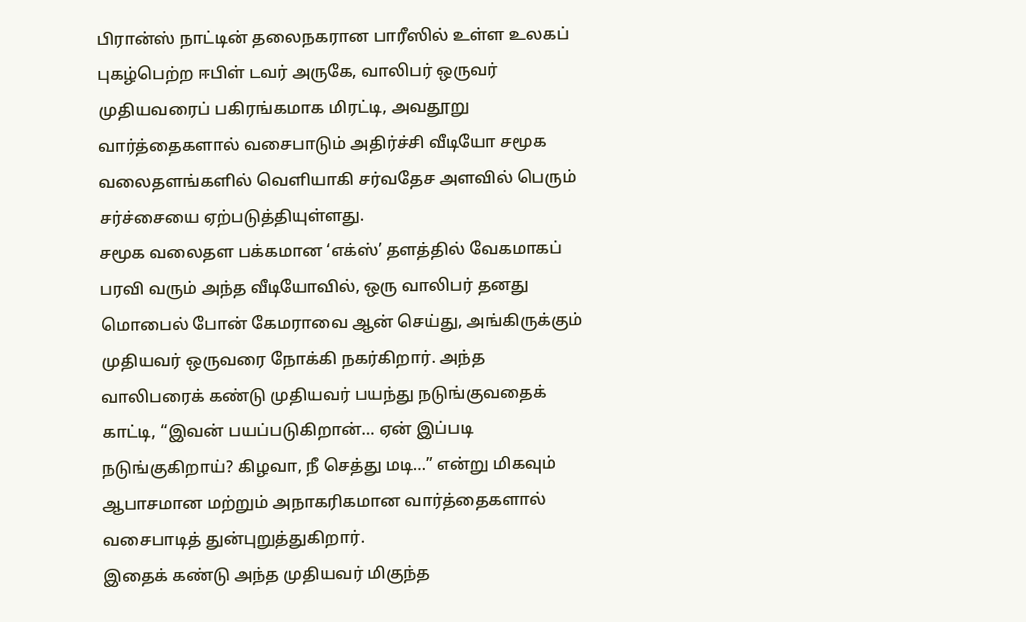பிரான்ஸ் நாட்டின் தலைநகரான பாரீஸில் உள்ள உலகப் புகழ்பெற்ற ஈபிள் டவர் அருகே, வாலிபர் ஒருவர் முதியவரைப் பகிரங்கமாக மிரட்டி, அவதூறு வார்த்தைகளால் வசைபாடும் அதிர்ச்சி வீடியோ சமூக வலைதளங்களில் வெளியாகி சர்வதேச அளவில் பெரும் சர்ச்சையை ஏற்படுத்தியுள்ளது.
சமூக வலைதள பக்கமான ‘எக்ஸ்’ தளத்தில் வேகமாகப் பரவி வரும் அந்த வீடியோவில், ஒரு வாலிபர் தனது மொபைல் போன் கேமராவை ஆன் செய்து, அங்கிருக்கும் முதியவர் ஒருவரை நோக்கி நகர்கிறார். அந்த வாலிபரைக் கண்டு முதியவர் பயந்து நடுங்குவதைக் காட்டி, “இவன் பயப்படுகிறான்… ஏன் இப்படி நடுங்குகிறாய்? கிழவா, நீ செத்து மடி…” என்று மிகவும் ஆபாசமான மற்றும் அநாகரிகமான வார்த்தைகளால் வசைபாடித் துன்புறுத்துகிறார்.
இதைக் கண்டு அந்த முதியவர் மிகுந்த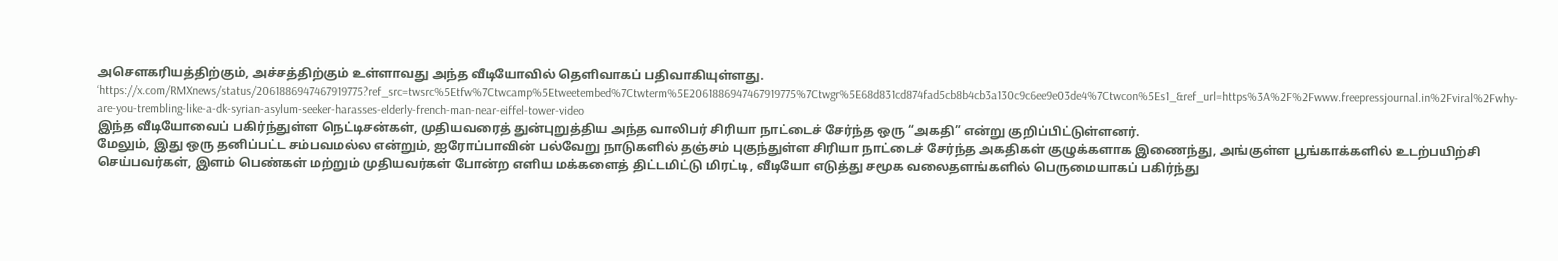அசௌகரியத்திற்கும், அச்சத்திற்கும் உள்ளாவது அந்த வீடியோவில் தெளிவாகப் பதிவாகியுள்ளது.
‘https://x.com/RMXnews/status/2061886947467919775?ref_src=twsrc%5Etfw%7Ctwcamp%5Etweetembed%7Ctwterm%5E2061886947467919775%7Ctwgr%5E68d831cd874fad5cb8b4cb3a130c9c6ee9e03de4%7Ctwcon%5Es1_&ref_url=https%3A%2F%2Fwww.freepressjournal.in%2Fviral%2Fwhy-are-you-trembling-like-a-dk-syrian-asylum-seeker-harasses-elderly-french-man-near-eiffel-tower-video
இந்த வீடியோவைப் பகிர்ந்துள்ள நெட்டிசன்கள், முதியவரைத் துன்புறுத்திய அந்த வாலிபர் சிரியா நாட்டைச் சேர்ந்த ஒரு “அகதி” என்று குறிப்பிட்டுள்ளனர்.
மேலும், இது ஒரு தனிப்பட்ட சம்பவமல்ல என்றும், ஐரோப்பாவின் பல்வேறு நாடுகளில் தஞ்சம் புகுந்துள்ள சிரியா நாட்டைச் சேர்ந்த அகதிகள் குழுக்களாக இணைந்து, அங்குள்ள பூங்காக்களில் உடற்பயிற்சி செய்பவர்கள், இளம் பெண்கள் மற்றும் முதியவர்கள் போன்ற எளிய மக்களைத் திட்டமிட்டு மிரட்டி, வீடியோ எடுத்து சமூக வலைதளங்களில் பெருமையாகப் பகிர்ந்து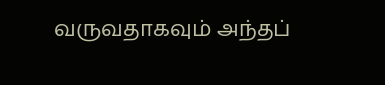வருவதாகவும் அந்தப்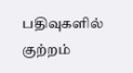பதிவுகளில் குற்றம்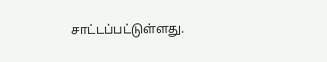சாட்டப்பட்டுள்ளது.